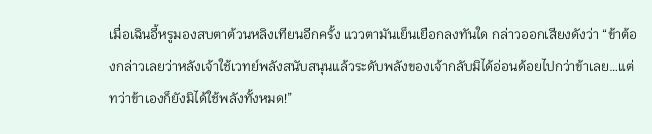เมื่อเฉินอี้หรูมองสบตาต้วนหลิงเทียนอีกครั้ง แววตามันเย็นเยือกลงทันใด กล่าวออกเสียงดังว่า “ข้าต้องกล่าวเลยว่าหลังเจ้าใช้เวทย์พลังสนับสนุนแล้วระดับพลังของเจ้ากลับมิได้อ่อนด้อยไปกว่าข้าเลย…แต่ทว่าข้าเองก็ยังมิได้ใช้พลังทั้งหมด!”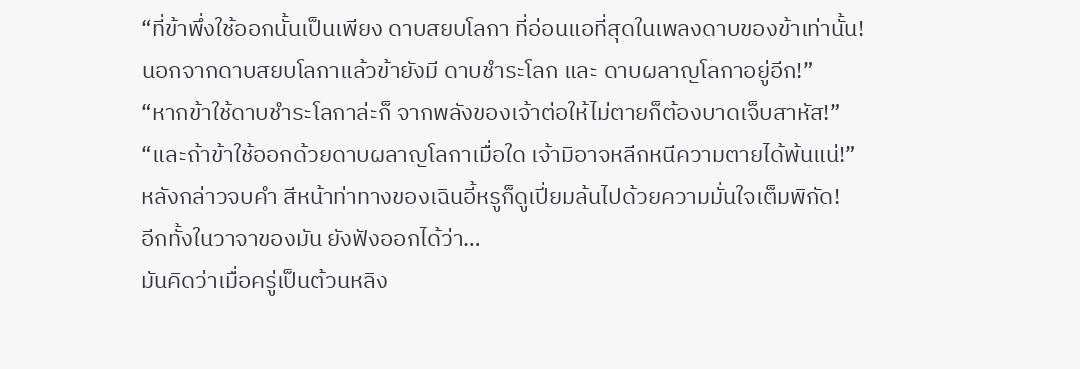“ที่ข้าพึ่งใช้ออกนั้นเป็นเพียง ดาบสยบโลกา ที่อ่อนแอที่สุดในเพลงดาบของข้าเท่านั้น! นอกจากดาบสยบโลกาแล้วข้ายังมี ดาบชำระโลก และ ดาบผลาญโลกาอยู่อีก!”
“หากข้าใช้ดาบชำระโลกาล่ะก็ จากพลังของเจ้าต่อให้ไม่ตายก็ต้องบาดเจ็บสาหัส!”
“และถ้าข้าใช้ออกด้วยดาบผลาญโลกาเมื่อใด เจ้ามิอาจหลีกหนีความตายได้พ้นแน่!”
หลังกล่าวจบคำ สีหน้าท่าทางของเฉินอี้หรูก็ดูเปี่ยมล้นไปด้วยความมั่นใจเต็มพิกัด!
อีกทั้งในวาจาของมัน ยังฟังออกได้ว่า…
มันคิดว่าเมื่อครู่เป็นต้วนหลิง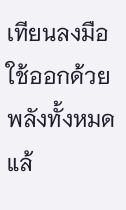เทียนลงมือใช้ออกด้วยพลังทั้งหมดแล้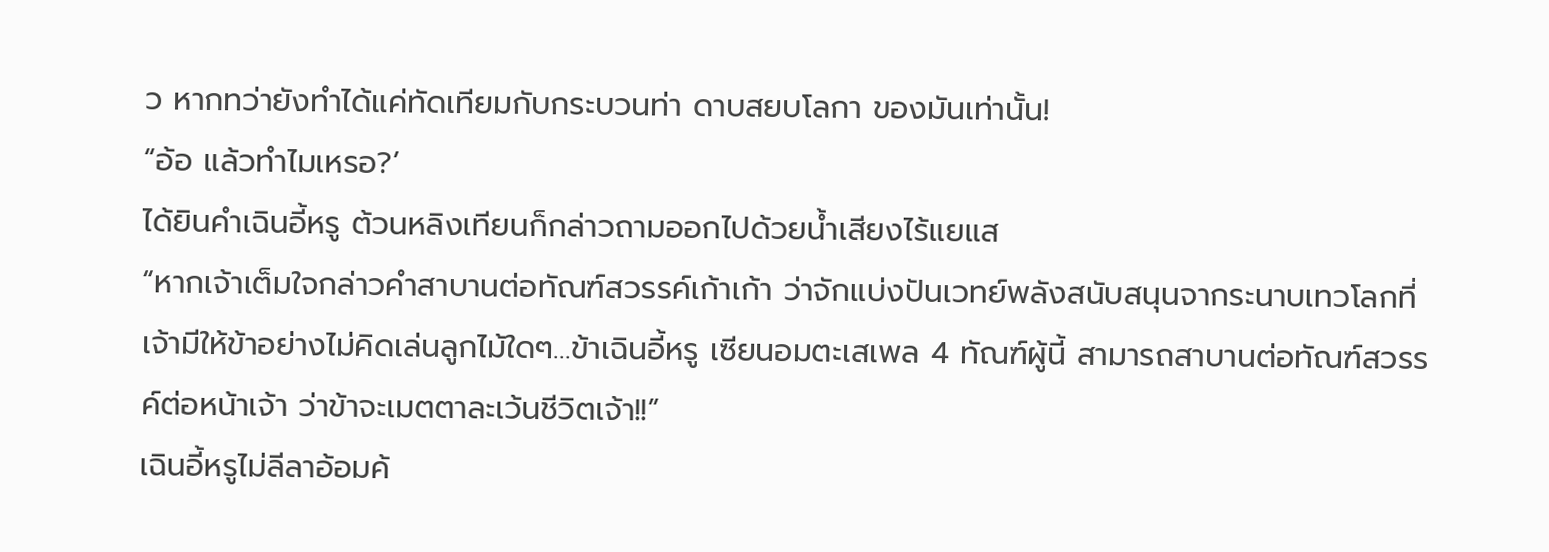ว หากทว่ายังทำได้แค่ทัดเทียมกับกระบวนท่า ดาบสยบโลกา ของมันเท่านั้น!
“อ้อ แล้วทำไมเหรอ?’
ได้ยินคำเฉินอี้หรู ต้วนหลิงเทียนก็กล่าวถามออกไปด้วยน้ำเสียงไร้แยแส
“หากเจ้าเต็มใจกล่าวคำสาบานต่อทัณฑ์สวรรค์เก้าเก้า ว่าจักแบ่งปันเวทย์พลังสนับสนุนจากระนาบเทวโลกที่เจ้ามีให้ข้าอย่างไม่คิดเล่นลูกไม้ใดๆ…ข้าเฉินอี้หรู เซียนอมตะเสเพล 4 ทัณฑ์ผู้นี้ สามารถสาบานต่อทัณฑ์สวรรค์ต่อหน้าเจ้า ว่าข้าจะเมตตาละเว้นชีวิตเจ้า!!”
เฉินอี้หรูไม่ลีลาอ้อมค้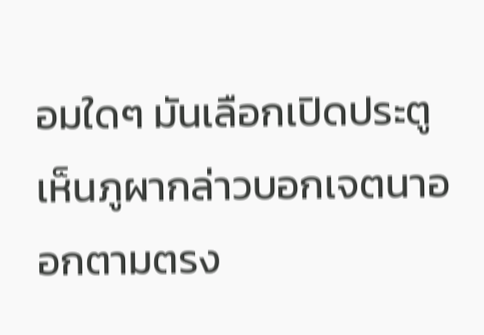อมใดๆ มันเลือกเปิดประตูเห็นภูผากล่าวบอกเจตนาออกตามตรง